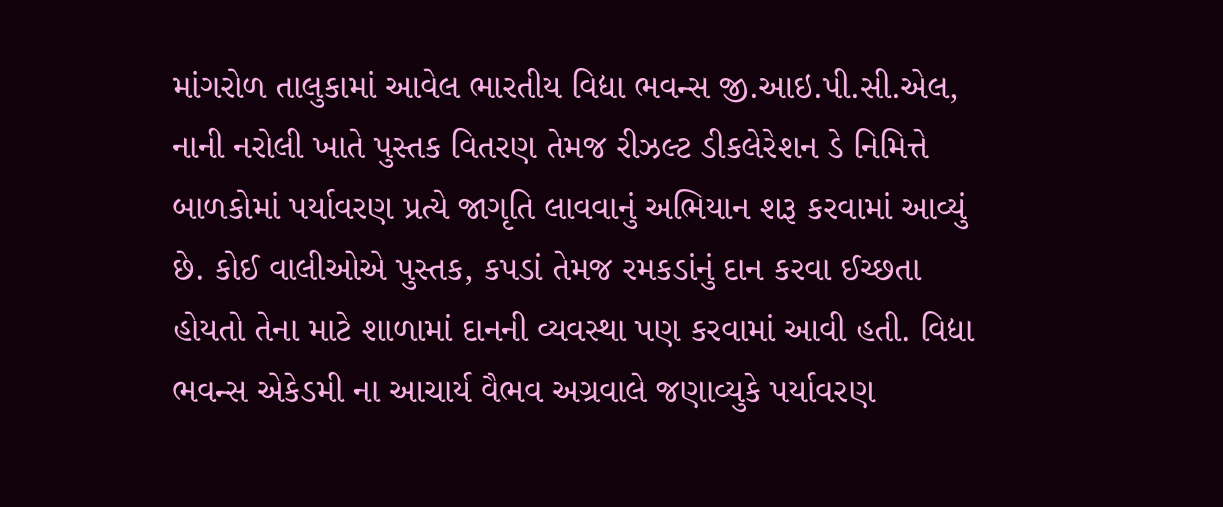માંગરોળ તાલુકામાં આવેલ ભારતીય વિદ્યા ભવન્સ જી.આઇ.પી.સી.એલ, નાની નરોલી ખાતે પુસ્તક વિતરણ તેમજ રીઝલ્ટ ડીકલેરેશન ડે નિમિત્તે બાળકોમાં પર્યાવરણ પ્રત્યે જાગૃતિ લાવવાનું અભિયાન શરૂ કરવામાં આવ્યું છે. કોઈ વાલીઓએ પુસ્તક, કપડાં તેમજ રમકડાંનું દાન કરવા ઈચ્છતા હોયતો તેના માટે શાળામાં દાનની વ્યવસ્થા પણ કરવામાં આવી હતી. વિદ્યા ભવન્સ એકેડમી ના આચાર્ય વૈભવ અગ્રવાલે જણાવ્યુકે પર્યાવરણ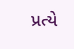પ્રત્યે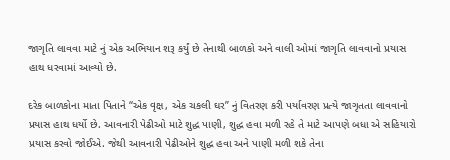જાગૃતિ લાવવા માટે નું એક અભિયાન શરૂ કર્યું છે તેનાથી બાળકો અને વાલી ઓમાં જાગૃતિ લાવવાનો પ્રયાસ હાથ ધરવામાં આવ્યો છે.

દરેક બાળકોના માતા પિતાને “એક વૃક્ષ, એક ચકલી ઘર” નું વિતરણ કરી પર્યાવરણ પ્રત્યે જાગૃતતા લાવવાનો પ્રયાસ હાથ ધર્યો છે. આવનારી પેઢીઓ માટે શુદ્ધ પાણી, શુદ્ધ હવા મળી રહે તે માટે આપણે બધા એ સહિયારો પ્રયાસ કરવો જોઈએ. જેથી આવનારી પેઢીઓને શુદ્ધ હવા અને પાણી મળી શકે તેના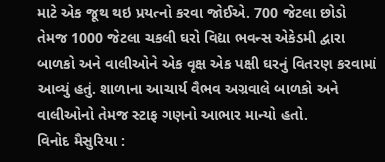માટે એક જૂથ થઇ પ્રયત્નો કરવા જોઈએ. 700 જેટલા છોડો તેમજ 1000 જેટલા ચકલી ઘરો વિદ્યા ભવન્સ એકેડમી દ્વારા બાળકો અને વાલીઓને એક વૃક્ષ એક પક્ષી ઘરનું વિતરણ કરવામાં આવ્યું હતું. શાળાના આચાર્ય વૈભવ અગ્રવાલે બાળકો અને વાલીઓનો તેમજ સ્ટાફ ગણનો આભાર માન્યો હતો.
વિનોદ મૈસુરિયા :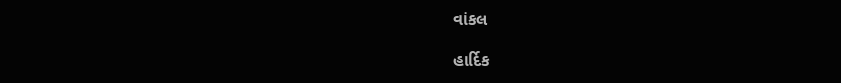વાંકલ

હાર્દિક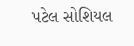પટેલ સોશિયલ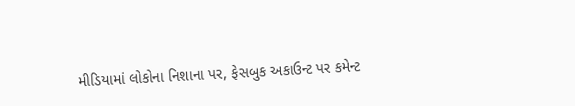મીડિયામાં લોકોના નિશાના પર, ફેસબુક અકાઉન્ટ પર કમેન્ટ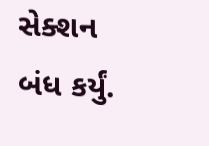સેક્શન બંધ કર્યું.